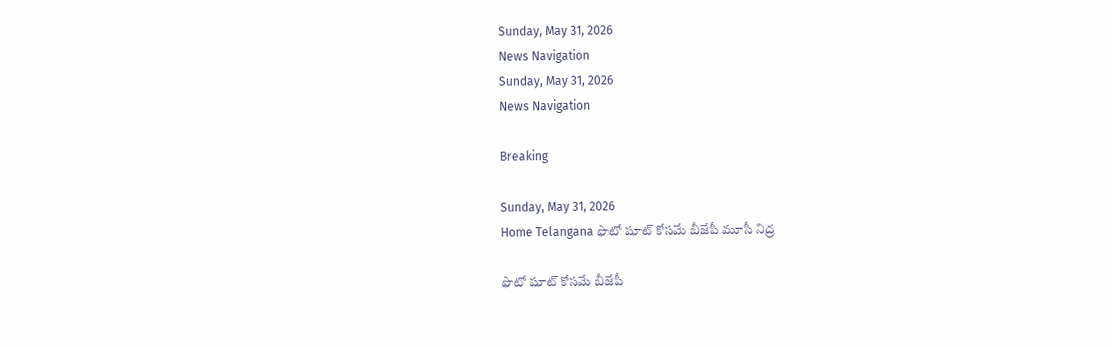Sunday, May 31, 2026
News Navigation
Sunday, May 31, 2026
News Navigation

Breaking

Sunday, May 31, 2026
Home Telangana ఫొటో షూట్ కోసమే బీజేపీ మూసీ నిద్ర

ఫొటో షూట్ కోసమే బీజేపీ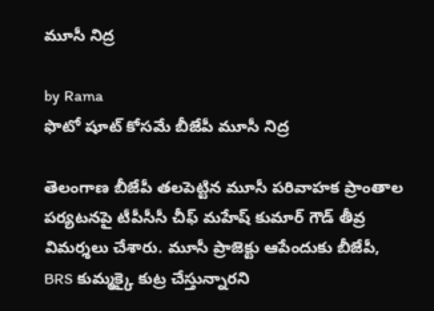మూసీ నిద్ర

by Rama
ఫొటో షూట్ కోసమే బీజేపీ మూసీ నిద్ర

తెలంగాణ బీజేపీ తలపెట్టిన మూసీ పరివాహక ప్రాంతాల పర్యటనపై టీపీసీసీ చీఫ్ మహేష్ కుమార్ గౌడ్ తీవ్ర విమర్శలు చేశారు. మూసీ ప్రాజెక్టు ఆపేందుకు బీజేపీ, BRS కుమ్మక్కై కుట్ర చేస్తున్నారని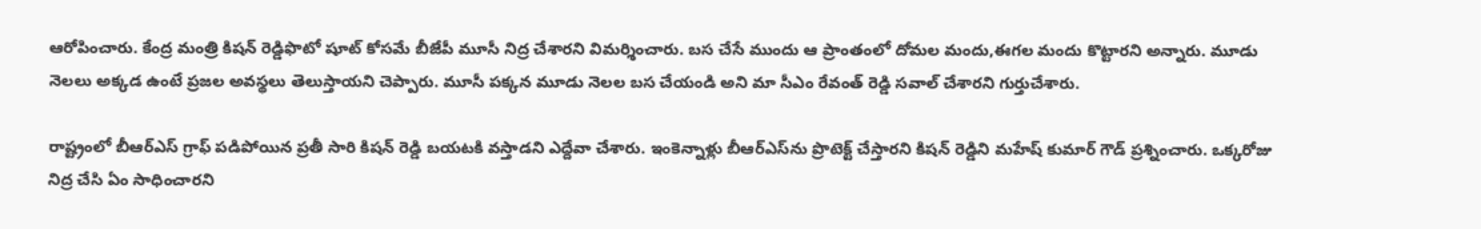ఆరోపించారు. కేంద్ర మంత్రి కిషన్ రెడ్డిఫొటో షూట్ కోసమే బీజేపీ మూసీ నిద్ర చేశారని విమర్శించారు. బస చేసే ముందు ఆ ప్రాంతంలో దోమల మందు,ఈగల మందు కొట్టారని అన్నారు. మూడు నెలలు అక్కడ ఉంటే ప్రజల అవస్థలు తెలుస్తాయని చెప్పారు. మూసీ పక్కన మూడు నెలల బస చేయండి అని మా సీఎం రేవంత్ రెడ్డి సవాల్ చేశారని గుర్తుచేశారు.

రాష్ట్రంలో బీఆర్ఎస్ గ్రాఫ్ పడిపోయిన ప్రతీ సారి కిషన్ రెడ్డి బయటకి వస్తాడని ఎద్దేవా చేశారు. ఇంకెన్నాళ్లు బీఆర్ఎస్‌ను ప్రొటెక్ట్ చేస్తారని కిషన్ రెడ్డిని మహేష్ కుమార్ గౌడ్ ప్రశ్నించారు. ఒక్కరోజు నిద్ర చేసి ఏం సాధించారని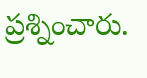ప్రశ్నించారు.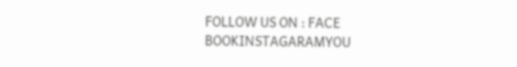FOLLOW US ON : FACE BOOKINSTAGARAMYOU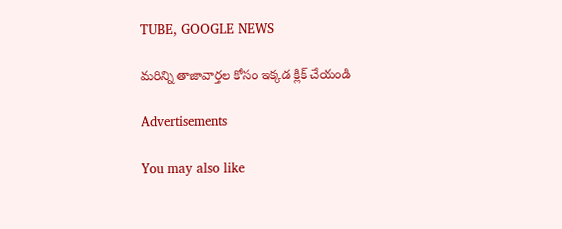TUBE, GOOGLE NEWS

మరిన్ని తాజావార్తల కోసం ఇక్కడ క్లిక్ చేయండి

Advertisements

You may also like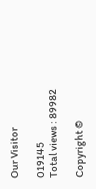Our Visitor

019145
Total views : 89982

Copyright ©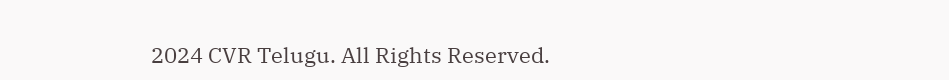2024 CVR Telugu. All Rights Reserved.